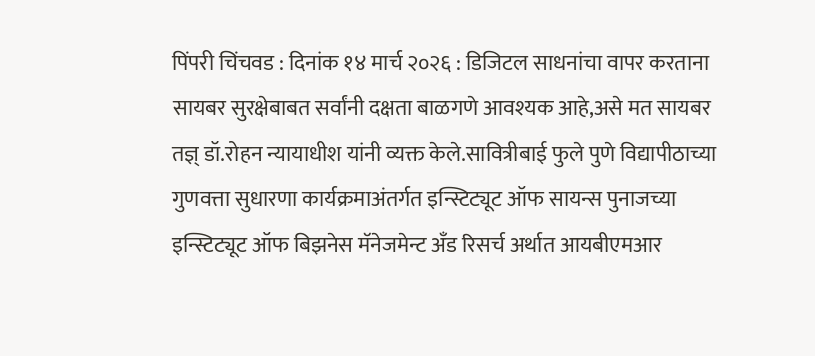पिंपरी चिंचवड : दिनांक १४ मार्च २०२६ : डिजिटल साधनांचा वापर करताना सायबर सुरक्षेबाबत सर्वांनी दक्षता बाळगणे आवश्यक आहे,असे मत सायबर तज्ञ् डॉ.रोहन न्यायाधीश यांनी व्यक्त केले.सावित्रीबाई फुले पुणे विद्यापीठाच्या गुणवत्ता सुधारणा कार्यक्रमाअंतर्गत इन्स्टिट्यूट ऑफ सायन्स पुनाजच्या इन्स्टिट्यूट ऑफ बिझनेस मॅनेजमेन्ट अँड रिसर्च अर्थात आयबीएमआर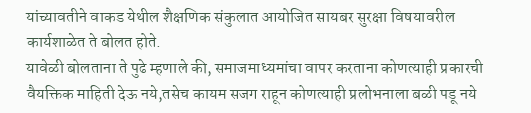यांच्यावतीने वाकड येथील शैक्षणिक संकुलात आयोजित सायबर सुरक्षा विषयावरील कार्यशाळेत ते बोलत होते.
यावेळी बोलताना ते पुढे म्हणाले की, समाजमाध्यमांचा वापर करताना कोणत्याही प्रकारची वैयक्तिक माहिती देऊ नये,तसेच कायम सजग राहून कोणत्याही प्रलोभनाला बळी पडू नये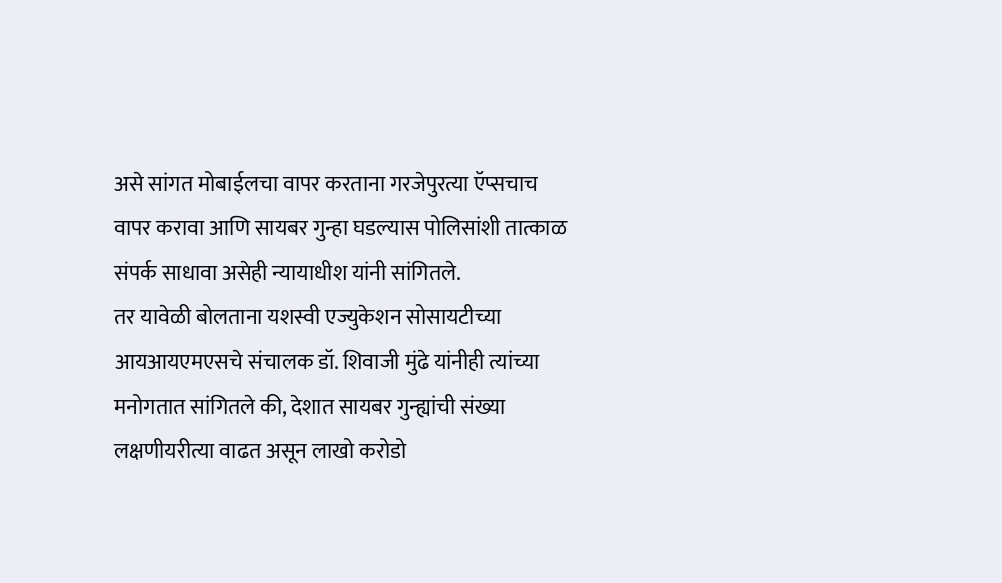असे सांगत मोबाईलचा वापर करताना गरजेपुरत्या ऍप्सचाच वापर करावा आणि सायबर गुन्हा घडल्यास पोलिसांशी तात्काळ संपर्क साधावा असेही न्यायाधीश यांनी सांगितले.
तर यावेळी बोलताना यशस्वी एज्युकेशन सोसायटीच्या आयआयएमएसचे संचालक डॉ. शिवाजी मुंढे यांनीही त्यांच्या मनोगतात सांगितले की, देशात सायबर गुन्ह्यांची संख्या लक्षणीयरीत्या वाढत असून लाखो करोडो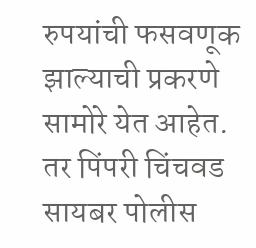रुपयांची फसवणूक झाल्याची प्रकरणे सामोरे येत आहेत.
तर पिंपरी चिंचवड सायबर पोलीस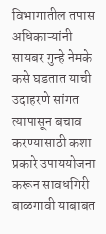विभागातील तपास अधिकाऱ्यांनी सायबर गुन्हे नेमके कसे घडतात याची उदाहरणे सांगत त्यापासून बचाव करण्यासाठी कशा प्रकारे उपाययोजना करून सावधगिरी बाळगावी याबाबत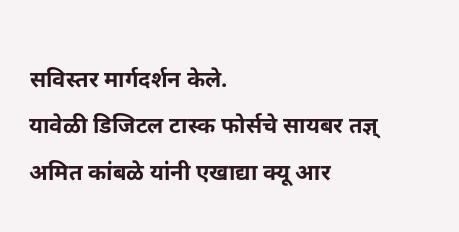सविस्तर मार्गदर्शन केले.
यावेळी डिजिटल टास्क फोर्सचे सायबर तज्ञ् अमित कांबळे यांनी एखाद्या क्यू आर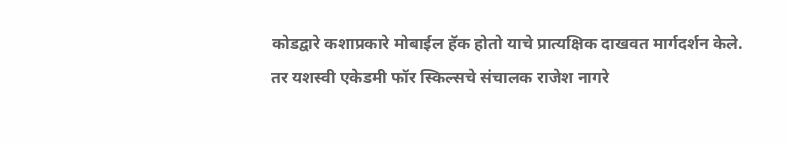कोडद्वारे कशाप्रकारे मोबाईल हॅक होतो याचे प्रात्यक्षिक दाखवत मार्गदर्शन केले.
तर यशस्वी एकेडमी फॉर स्किल्सचे संचालक राजेश नागरे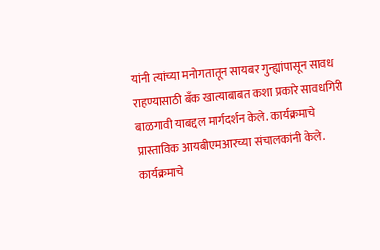यांनी त्यांच्या मनोगतातून सायबर गुन्ह्यांपासून सावध राहण्यासाठी बँक खात्याबाबत कशा प्रकारे सावधगिरी बाळगावी याबद्दल मार्गदर्शन केले. कार्यक्रमाचे प्रास्ताविक आयबीएमआरच्या संचालकांनी केले.
कार्यक्रमाचे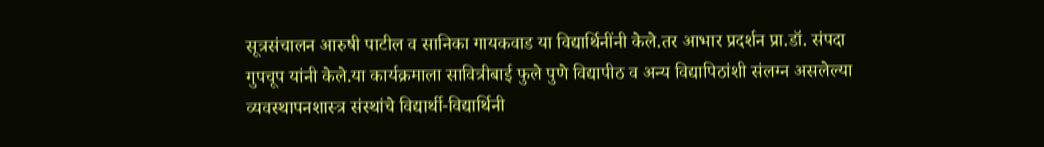सूत्रसंचालन आरुषी पाटील व सानिका गायकवाड या विद्यार्थिनींनी केले.तर आभार प्रदर्शन प्रा.डॉ. संपदा गुपचूप यांनी केले.या कार्यक्रमाला सावित्रीबाई फुले पुणे विद्यापीठ व अन्य विद्यापिठांशी संलग्न असलेल्या व्यवस्थापनशास्त्र संस्थांचे विद्यार्थी-विद्यार्थिनी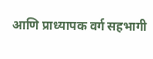आणि प्राध्यापक वर्ग सहभागी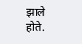झाले होते.